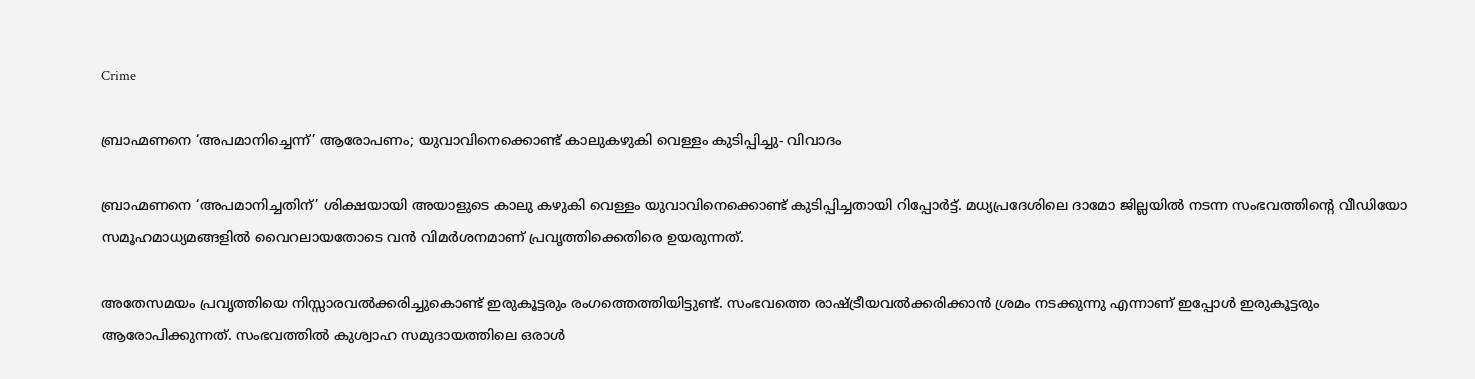Crime

ബ്രാഹ്മണനെ ‘അപമാനിച്ചെന്ന്’ ആരോപണം; യുവാവിനെക്കൊണ്ട് കാലുകഴുകി വെള്ളം കുടിപ്പിച്ചു- വിവാദം

ബ്രാഹ്മണനെ ‘അപമാനിച്ചതിന്’ ശിക്ഷയായി അയാളുടെ കാലു കഴുകി വെള്ളം യുവാവിനെക്കൊണ്ട് കുടിപ്പിച്ചതായി റിപ്പോര്‍ട്ട്. മധ്യപ്രദേശിലെ ദാമോ ജില്ലയില്‍ നടന്ന സംഭവത്തിന്റെ വീഡിയോ സമൂഹമാധ്യമങ്ങളില്‍ വൈറലായതോടെ വന്‍ വിമര്‍ശനമാണ് പ്രവൃത്തിക്കെതിരെ ഉയരുന്നത്.

അതേസമയം പ്രവൃത്തിയെ നിസ്സാരവൽക്കരിച്ചുകൊണ്ട് ഇരുകൂട്ടരും രംഗത്തെത്തിയിട്ടുണ്ട്. സംഭവത്തെ രാഷ്ട്രീയവൽക്കരിക്കാൻ ശ്രമം നടക്കുന്നു എന്നാണ് ഇപ്പോള്‍ ഇരുകൂട്ടരും ആരോപിക്കുന്നത്. സംഭവത്തില്‍ കുശ്വാഹ സമുദായത്തിലെ ഒരാൾ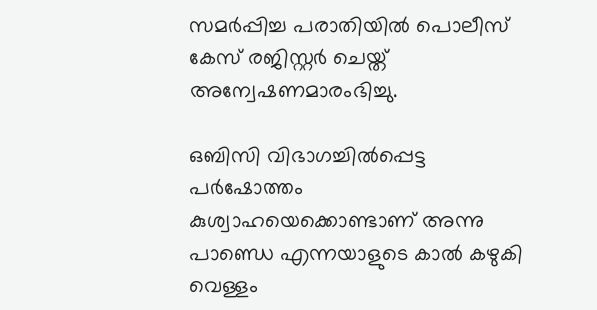സമർപ്പിച്ച പരാതിയില്‍ പൊലീസ് കേസ് രജിസ്റ്റർ ചെയ്ത് അന്വേഷണമാരംഭിച്ചു.

ഒബിസി വിഭാഗച്ചില്‍പ്പെട്ട പർഷോത്തം കുശ്വാഹയെക്കൊണ്ടാണ് അന്നു പാണ്ഡെ എന്നയാളുടെ കാല്‍ കഴുകി വെള്ളം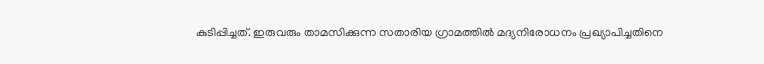കുടിപ്പിച്ചത്. ഇരുവരും താമസിക്കുന്ന സതാരിയ ഗ്രാമത്തില്‍ മദ്യനിരോധനം പ്രഖ്യാപിച്ചതിനെ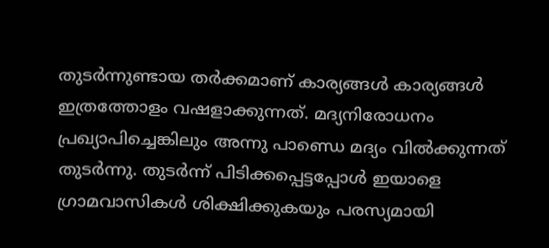തുടര്‍ന്നുണ്ടായ തര്‍ക്കമാണ് കാര്യങ്ങള്‍ കാര്യങ്ങള്‍ ഇത്രത്തോളം വഷളാക്കുന്നത്. മദ്യനിരോധനം പ്രഖ്യാപിച്ചെങ്കിലും അന്നു പാണ്ഡെ മദ്യം വിൽക്കുന്നത് തുടർന്നു. തുടര്‍ന്ന് പിടിക്കപ്പെട്ടപ്പോൾ ഇയാളെ ഗ്രാമവാസികൾ ശിക്ഷിക്കുകയും പരസ്യമായി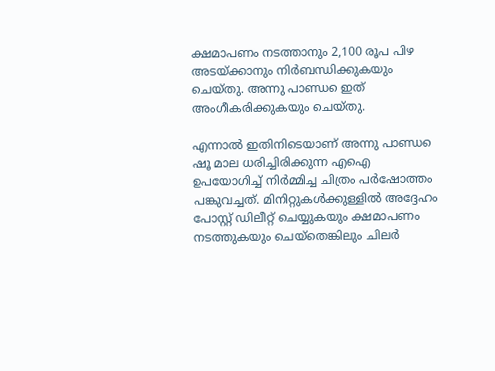ക്ഷമാപണം നടത്താനും 2,100 രൂപ പിഴ അടയ്ക്കാനും നിർബന്ധിക്കുകയും ചെയ്തു. അന്നു പാണ്ഡ‍െ ഇത് അംഗീകരിക്കുകയും ചെയ്തു.

എന്നാല്‍ ഇതിനിടെയാണ് അന്നു പാണ്ഡ‍െ ഷൂ മാല ധരിച്ചിരിക്കുന്ന എഐ ഉപയോഗിച്ച് നിര്‍മ്മിച്ച ചിത്രം പർഷോത്തം പങ്കുവച്ചത്. മിനിറ്റുകൾക്കുള്ളിൽ അദ്ദേഹം പോസ്റ്റ് ഡിലീറ്റ് ചെയ്യുകയും ക്ഷമാപണം നടത്തുകയും ചെയ്തെങ്കിലും ചിലർ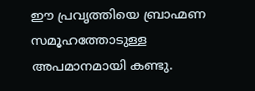ഈ പ്രവൃത്തിയെ ബ്രാഹ്മണ സമൂഹത്തോടുള്ള അപമാനമായി കണ്ടു.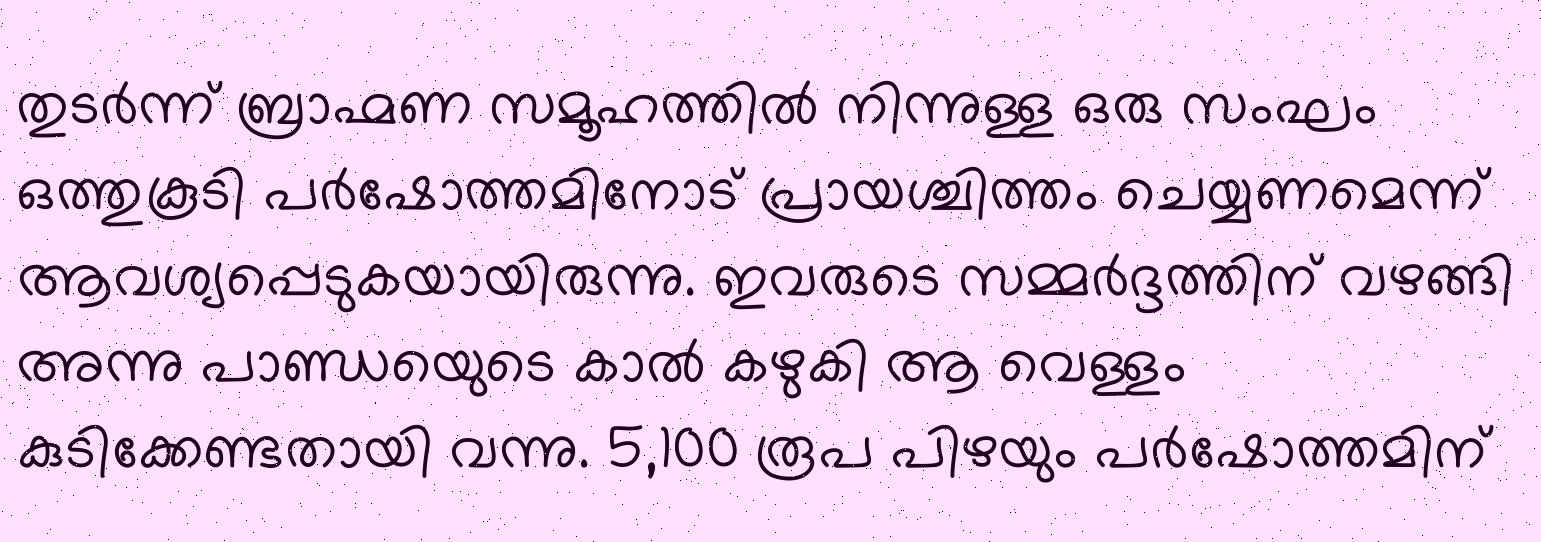തുടര്‍ന്ന് ബ്രാഹ്മണ സമൂഹത്തിൽ നിന്നുള്ള ഒരു സംഘം ഒത്തുകൂടി പർഷോത്തമിനോട് പ്രായശ്ചിത്തം ചെയ്യണമെന്ന് ആവശ്യപ്പെടുകയായിരുന്നു. ഇവരുടെ സമ്മർദ്ദത്തിന് വഴങ്ങി അന്നു പാണ്ഡ‍െയുടെ കാല്‍ കഴുകി ആ വെള്ളം കുടിക്കേണ്ടതായി വന്നു. 5,100 രൂപ പിഴയും പർഷോത്തമിന്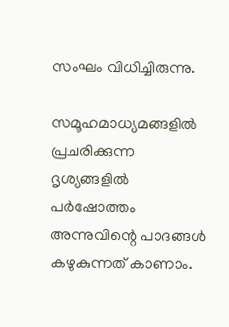സംഘം വിധിച്ചിരുന്നു.

സമൂഹമാധ്യമങ്ങളില്‍ പ്രചരിക്കുന്ന ദൃശ്യങ്ങളിൽ പർഷോത്തം അന്നുവിന്റെ പാദങ്ങൾ കഴുകുന്നത് കാണാം.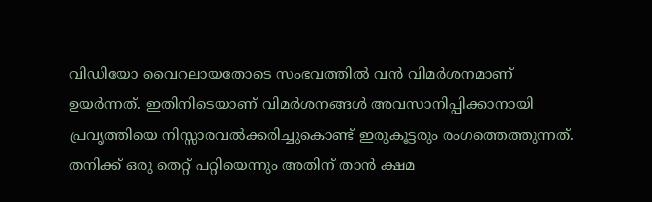വിഡിയോ വൈറലായതോടെ സംഭവത്തില്‍ വന്‍ വിമര്‍ശനമാണ് ഉയര്‍ന്നത്. ഇതിനിടെയാണ് വിമര്‍ശനങ്ങള്‍ അവസാനിപ്പിക്കാനായി പ്രവൃത്തിയെ നിസ്സാരവൽക്കരിച്ചുകൊണ്ട് ഇരുകൂട്ടരും രംഗത്തെത്തുന്നത്. തനിക്ക് ഒരു തെറ്റ് പറ്റിയെന്നും അതിന് താന്‍ ക്ഷമ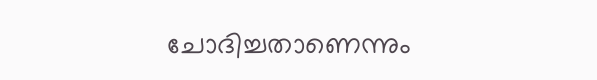ചോദിച്ചതാണെന്നും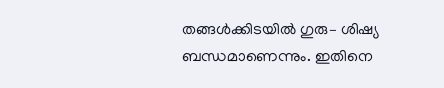തങ്ങള്‍ക്കിടയില്‍ ഗുരു– ശിഷ്യ ബന്ധമാണെന്നും. ഇതിനെ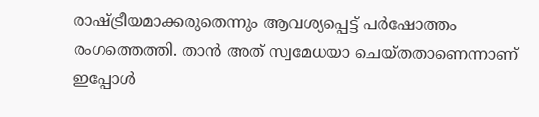രാഷ്ട്രീയമാക്കരുതെന്നും ആവശ്യപ്പെട്ട് പർഷോത്തം രംഗത്തെത്തി. താന്‍ അത് സ്വമേധയാ ചെയ്തതാണെന്നാണ് ഇപ്പോള്‍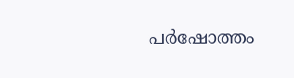പര്‍ഷോത്തം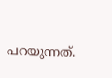പറയുന്നത്.